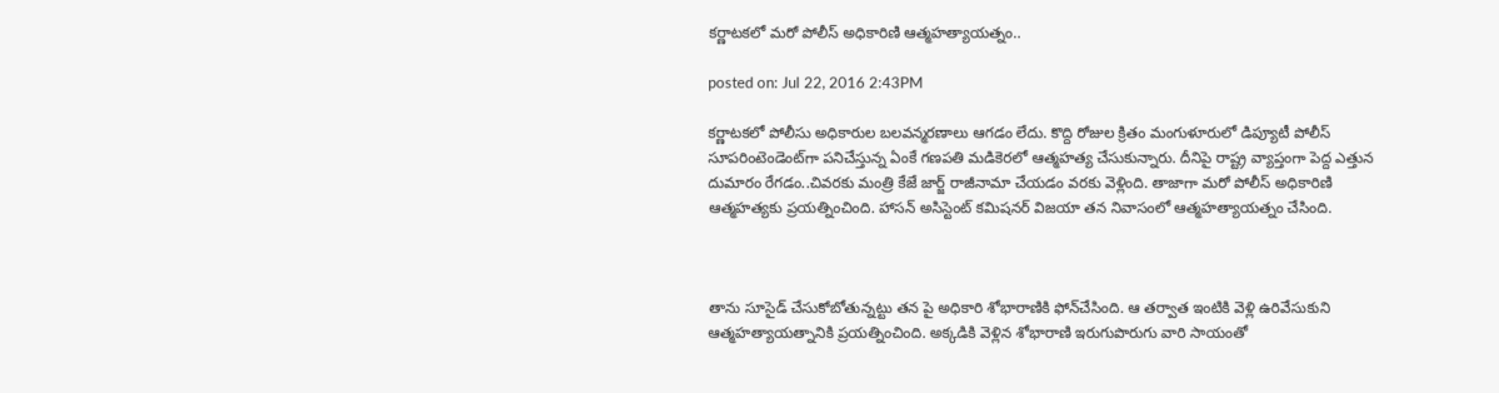కర్ణాటకలో మరో పోలీస్ అధికారిణి ఆత్మహత్యాయత్నం..

posted on: Jul 22, 2016 2:43PM

కర్ణాటకలో పోలీసు అధికారుల బలవన్మరణాలు ఆగడం లేదు. కొద్ది రోజుల క్రితం మంగుళూరులో డిప్యూటీ పోలీస్ సూపరింటెండెంట్‌గా పనిచేస్తున్న ఏంకే గణపతి మడికెరలో ఆత్మహత్య చేసుకున్నారు. దీనిపై రాష్ట్ర వ్యాప్తంగా పెద్ద ఎత్తున దుమారం రేగడం..చివరకు మంత్రి కేజే జార్జ్ రాజీనామా చేయడం వరకు వెళ్లింది. తాజాగా మరో పోలీస్ అధికారిణి ఆత్మహత్యకు ప్రయత్నించింది. హాసన్ అసిస్టెంట్ కమిషనర్ విజయా తన నివాసంలో ఆత్మహత్యాయత్నం చేసింది.



తాను సూసైడ్ చేసుకోబోతున్నట్టు తన పై అధికారి శోభారాణికి ఫోన్‌చేసింది. ఆ తర్వాత ఇంటికి వెళ్లి ఉరివేసుకుని ఆత్మహత్యాయత్నానికి ప్రయత్నించింది. అక్కడికి వెళ్లిన శోభారాణి ఇరుగుపొరుగు వారి సాయంతో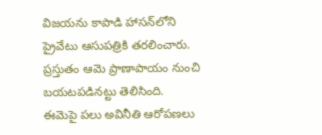విజయను కాపాడి హాసన్‌లోని ప్రైవేటు ఆసుపత్రికి తరలించారు. ప్రస్తుతం ఆమె ప్రాణాపాయం నుంచి బయటపడినట్టు తెలిసింది. ఈమెపై పలు అవినీతి ఆరోపణలు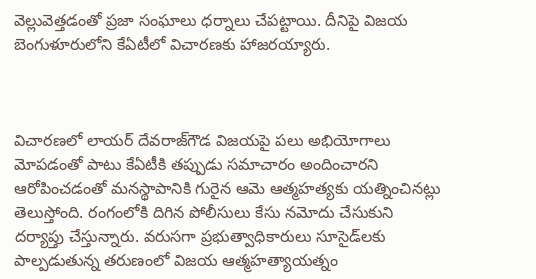వెల్లువెత్తడంతో ప్రజా సంఘాలు ధర్నాలు చేపట్టాయి. దీనిపై విజయ బెంగుళూరులోని కేఏటీలో విచారణకు హాజరయ్యారు.



విచారణలో లాయర్ దేవరాజ్‌గౌడ విజయపై పలు అభియోగాలు మోపడంతో పాటు కేఏటీకి తప్పుడు సమాచారం అందించారని ఆరోపించడంతో మనస్థాపానికి గురైన ఆమె ఆత్మహత్యకు యత్నించినట్లు తెలుస్తోంది. రంగంలోకి దిగిన పోలీసులు కేసు నమోదు చేసుకుని దర్యాప్తు చేస్తున్నారు. వరుసగా ప్రభుత్వాధికారులు సూసైడ్‌లకు పాల్పడుతున్న తరుణంలో విజయ ఆత్మహత్యాయత్నం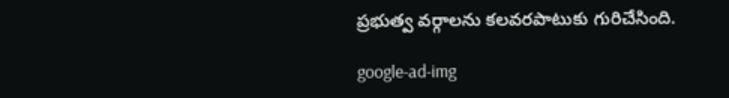ప్రభుత్వ వర్గాలను కలవరపాటుకు గురిచేసింది.

google-ad-img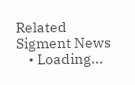Related Sigment News
    • Loading...